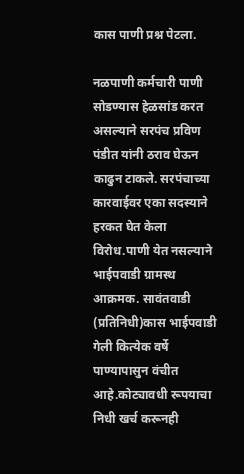कास पाणी प्रश्न पेटला.

नळपाणी कर्मचारी पाणी सोडण्यास हेळसांड करत असल्याने सरपंच प्रविण पंडीत यांनी ठराव घेऊन काढुन टाकले. सरपंचाच्या कारवाईवर एका सदस्याने हरकत घेत केला विरोध.पाणी येत नसल्याने भाईपवाडी ग्रामस्थ आक्रमक. सावंतवाडी (प्रतिनिधी)कास भाईपवाडी गेली कित्येक वर्षे पाण्यापासुन वंचीत आहे.कोट्यावधी रूपयाचा निधी खर्च करूनही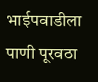भाईपवाडीला पाणी पूरवठा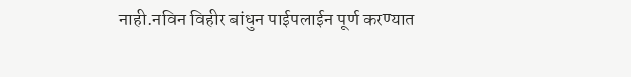नाही.नविन विहीर बांधुन पाईपलाईन पूर्ण करण्यात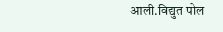आली.विद्युत पोल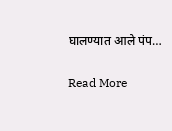घालण्यात आले पंप…

Read More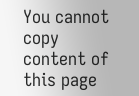You cannot copy content of this page